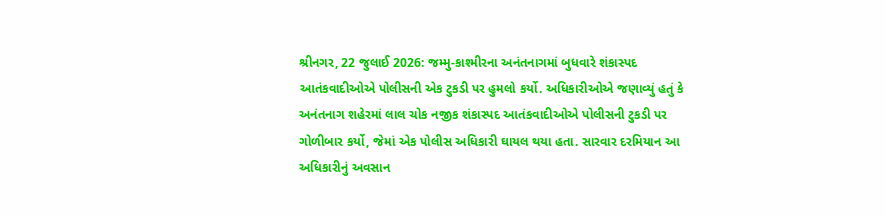શ્રીનગર, 22 જુલાઈ 2026: જમ્મુ-કાશ્મીરના અનંતનાગમાં બુધવારે શંકાસ્પદ આતંકવાદીઓએ પોલીસની એક ટુકડી પર હુમલો કર્યો. અધિકારીઓએ જણાવ્યું હતું કે અનંતનાગ શહેરમાં લાલ ચોક નજીક શંકાસ્પદ આતંકવાદીઓએ પોલીસની ટુકડી પર ગોળીબાર કર્યો, જેમાં એક પોલીસ અધિકારી ઘાયલ થયા હતા. સારવાર દરમિયાન આ અધિકારીનું અવસાન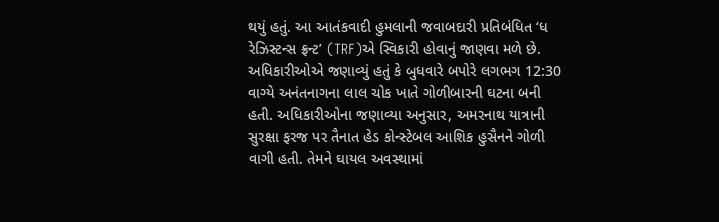થયું હતું. આ આતંકવાદી હુમલાની જવાબદારી પ્રતિબંધિત ‘ધ રેઝિસ્ટન્સ ફ્રન્ટ’ (TRF)એ સ્વિકારી હોવાનું જાણવા મળે છે.
અધિકારીઓએ જણાવ્યું હતું કે બુધવારે બપોરે લગભગ 12:30 વાગ્યે અનંતનાગના લાલ ચોક ખાતે ગોળીબારની ઘટના બની હતી. અધિકારીઓના જણાવ્યા અનુસાર, અમરનાથ યાત્રાની સુરક્ષા ફરજ પર તૈનાત હેડ કોન્સ્ટેબલ આશિક હુસૈનને ગોળી વાગી હતી. તેમને ઘાયલ અવસ્થામાં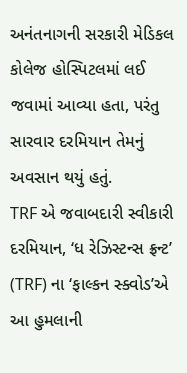અનંતનાગની સરકારી મેડિકલ કોલેજ હોસ્પિટલમાં લઈ જવામાં આવ્યા હતા, પરંતુ સારવાર દરમિયાન તેમનું અવસાન થયું હતું.
TRF એ જવાબદારી સ્વીકારી
દરમિયાન, ‘ધ રેઝિસ્ટન્સ ફ્રન્ટ’ (TRF) ના ‘ફાલ્કન સ્ક્વોડ’એ આ હુમલાની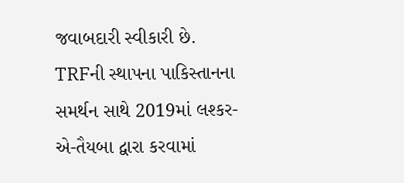જવાબદારી સ્વીકારી છે. TRFની સ્થાપના પાકિસ્તાનના સમર્થન સાથે 2019માં લશ્કર-એ-તૈયબા દ્વારા કરવામાં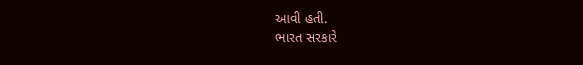આવી હતી.
ભારત સરકારે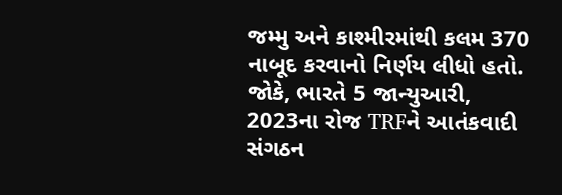જમ્મુ અને કાશ્મીરમાંથી કલમ 370 નાબૂદ કરવાનો નિર્ણય લીધો હતો. જોકે, ભારતે 5 જાન્યુઆરી, 2023ના રોજ TRFને આતંકવાદી સંગઠન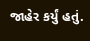જાહેર કર્યું હતું.